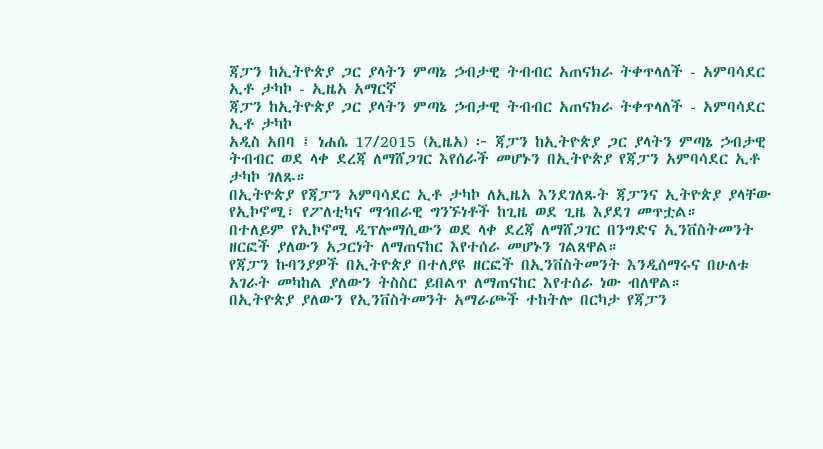ጃፓን ከኢትዮጵያ ጋር ያላትን ምጣኔ ኃብታዊ ትብብር አጠናክራ ትቀጥላለች - አምባሳደር ኢቶ ታካኮ - ኢዜአ አማርኛ
ጃፓን ከኢትዮጵያ ጋር ያላትን ምጣኔ ኃብታዊ ትብብር አጠናክራ ትቀጥላለች - አምባሳደር ኢቶ ታካኮ
አዲስ አበባ ፤ ነሐሴ 17/2015 (ኢዜአ) ፦ ጃፓን ከኢትዮጵያ ጋር ያላትን ምጣኔ ኃብታዊ ትብብር ወደ ላቀ ደረጃ ለማሸጋገር እየሰራች መሆኑን በኢትዮጵያ የጃፓን አምባሳደር ኢቶ ታካኮ ገለጹ።
በኢትዮጵያ የጃፓን አምባሳደር ኢቶ ታካኮ ለኢዜአ እንደገለጹት ጃፓንና ኢትዮጵያ ያላቸው የኢኮኖሚ፣ የፖለቲካና ማኅበራዊ ግንኙነቶች ከጊዜ ወደ ጊዜ እያደገ መጥቷል።
በተለይም የኢኮኖሚ ዲፕሎማሲውን ወደ ላቀ ደረጃ ለማሸጋገር በንግድና ኢንቨስትመንት ዘርፎች ያለውን አጋርነት ለማጠናከር እየተሰራ መሆኑን ገልጸዋል።
የጃፓን ኩባንያዎች በኢትዮጵያ በተለያዩ ዘርፎች በኢንቨስትመንት እንዲሰማሩና በሁለቱ አገራት መካከል ያለውን ትስስር ይበልጥ ለማጠናከር እየተሰራ ነው ብለዋል።
በኢትዮጵያ ያለውን የኢንቨስትመንት አማራጮች ተከትሎ በርካታ የጃፓን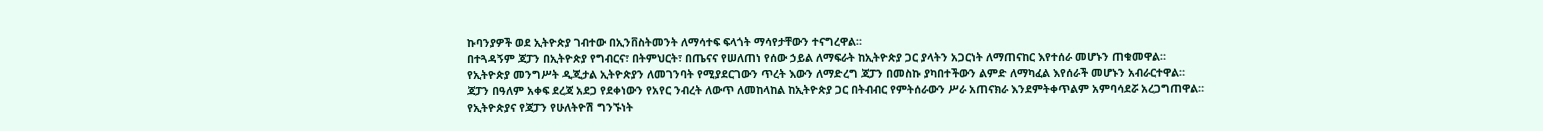ኩባንያዎች ወደ ኢትዮጵያ ገብተው በኢንቨስትመንት ለማሳተፍ ፍላጎት ማሳየታቸውን ተናግረዋል።
በተጓዳኝም ጃፓን በኢትዮጵያ የግብርና፣ በትምህርት፣ በጤናና የሠለጠነ የሰው ኃይል ለማፍራት ከኢትዮጵያ ጋር ያላትን አጋርነት ለማጠናከር እየተሰራ መሆኑን ጠቁመዋል።
የኢትዮጵያ መንግሥት ዲጂታል ኢትዮጵያን ለመገንባት የሚያደርገውን ጥረት እውን ለማድረግ ጃፓን በመስኩ ያካበተችውን ልምድ ለማካፈል እየሰራች መሆኑን አብራርተዋል።
ጃፓን በዓለም አቀፍ ደረጃ አደጋ የደቀነውን የአየር ንብረት ለውጥ ለመከላከል ከኢትዮጵያ ጋር በትብብር የምትሰራውን ሥራ አጠናክራ እንደምትቀጥልም አምባሳደሯ አረጋግጠዋል።
የኢትዮጵያና የጃፓን የሁለትዮሽ ግንኙነት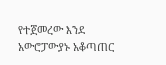የተጀመረው እንደ አውሮፓውያኑ አቆጣጠር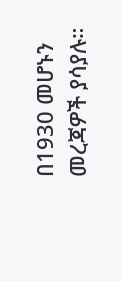በ1930 መሆኑን መረጃዎች ያሳያሉ።